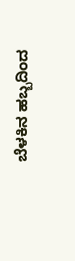ಬೆಳಕಿನ ಹಬ್ಬದಿಂದ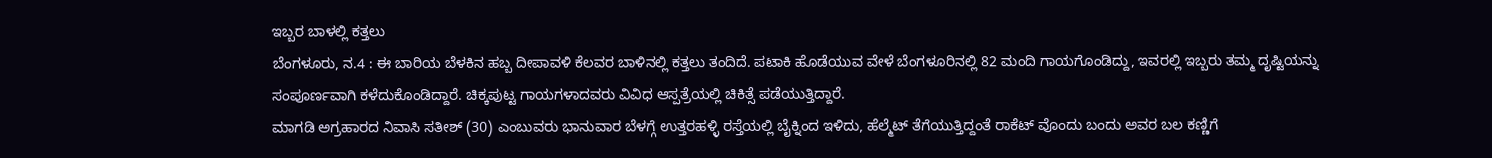ಇಬ್ಬರ ಬಾಳಲ್ಲಿ ಕತ್ತಲು
ಬೆಂಗಳೂರು, ನ.4 : ಈ ಬಾರಿಯ ಬೆಳಕಿನ ಹಬ್ಬ ದೀಪಾವಳಿ ಕೆಲವರ ಬಾಳಿನಲ್ಲಿ ಕತ್ತಲು ತಂದಿದೆ. ಪಟಾಕಿ ಹೊಡೆಯುವ ವೇಳೆ ಬೆಂಗಳೂರಿನಲ್ಲಿ 82 ಮಂದಿ ಗಾಯಗೊಂಡಿದ್ದು, ಇವರಲ್ಲಿ ಇಬ್ಬರು ತಮ್ಮ ದೃಷ್ಟಿಯನ್ನು ಸಂಪೂರ್ಣವಾಗಿ ಕಳೆದುಕೊಂಡಿದ್ದಾರೆ. ಚಿಕ್ಕಪುಟ್ಟ ಗಾಯಗಳಾದವರು ವಿವಿಧ ಆಸ್ಪತ್ರೆಯಲ್ಲಿ ಚಿಕಿತ್ಸೆ ಪಡೆಯುತ್ತಿದ್ದಾರೆ.
ಮಾಗಡಿ ಅಗ್ರಹಾರದ ನಿವಾಸಿ ಸತೀಶ್ (30) ಎಂಬುವರು ಭಾನುವಾರ ಬೆಳಗ್ಗೆ ಉತ್ತರಹಳ್ಳಿ ರಸ್ತೆಯಲ್ಲಿ ಬೈಕ್ನಿಂದ ಇಳಿದು, ಹೆಲ್ಮೆಟ್ ತೆಗೆಯುತ್ತಿದ್ದಂತೆ ರಾಕೆಟ್ ವೊಂದು ಬಂದು ಅವರ ಬಲ ಕಣ್ಣಿಗೆ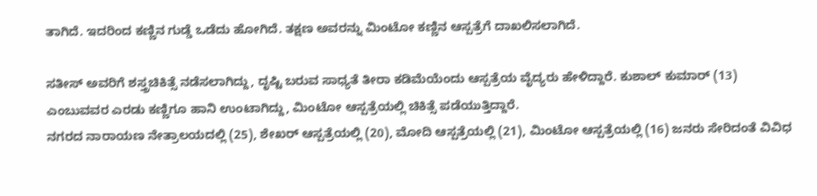ತಾಗಿದೆ. ಇದರಿಂದ ಕಣ್ಣಿನ ಗುಡ್ಡೆ ಒಡೆದು ಹೋಗಿದೆ. ತಕ್ಷಣ ಅವರನ್ನು ಮಿಂಟೋ ಕಣ್ಣಿನ ಆಸ್ಪತ್ರೆಗೆ ದಾಖಲಿಸಲಾಗಿದೆ.

ಸತೀಸ್ ಅವರಿಗೆ ಶಸ್ತ್ರಚಿಕಿತ್ಸೆ ನಡೆಸಲಾಗಿದ್ದು, ದೃಷ್ಟಿ ಬರುವ ಸಾಧ್ಯತೆ ತೀರಾ ಕಡಿಮೆಯೆಂದು ಆಸ್ಪತ್ರೆಯ ವೈದ್ಯರು ಹೇಳಿದ್ದಾರೆ. ಕುಶಾಲ್ ಕುಮಾರ್ (13) ಎಂಬುವವರ ಎರಡು ಕಣ್ಣಿಗೂ ಹಾನಿ ಉಂಟಾಗಿದ್ದು, ಮಿಂಟೋ ಆಸ್ಪತ್ರೆಯಲ್ಲಿ ಚಿಕಿತ್ಸೆ ಪಡೆಯುತ್ತಿದ್ದಾರೆ.
ನಗರದ ನಾರಾಯಣ ನೇತ್ರಾಲಯದಲ್ಲಿ (25), ಶೇಖರ್ ಆಸ್ಪತ್ರೆಯಲ್ಲಿ (20), ಮೋದಿ ಆಸ್ಪತ್ರೆಯಲ್ಲಿ (21), ಮಿಂಟೋ ಆಸ್ಪತ್ರೆಯಲ್ಲಿ (16) ಜನರು ಸೇರಿದಂತೆ ವಿವಿಧ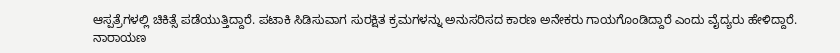ಆಸ್ಪತ್ರೆಗಳಲ್ಲಿ ಚಿಕಿತ್ಸೆ ಪಡೆಯುತ್ತಿದ್ದಾರೆ. ಪಟಾಕಿ ಸಿಡಿಸುವಾಗ ಸುರಕ್ಷಿತ ಕ್ರಮಗಳನ್ನು ಅನುಸರಿಸದ ಕಾರಣ ಅನೇಕರು ಗಾಯಗೊಂಡಿದ್ದಾರೆ ಎಂದು ವೈದ್ಯರು ಹೇಳಿದ್ದಾರೆ.
ನಾರಾಯಣ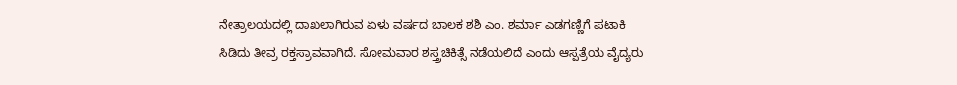ನೇತ್ರಾಲಯದಲ್ಲಿ ದಾಖಲಾಗಿರುವ ಏಳು ವರ್ಷದ ಬಾಲಕ ಶಶಿ ಎಂ. ಶರ್ಮಾ ಎಡಗಣ್ಣಿಗೆ ಪಟಾಕಿ ಸಿಡಿದು ತೀವ್ರ ರಕ್ತಸ್ರಾವವಾಗಿದೆ. ಸೋಮವಾರ ಶಸ್ತ್ರಚಿಕಿತ್ಸೆ ನಡೆಯಲಿದೆ ಎಂದು ಆಸ್ಪತ್ರೆಯ ವೈದ್ಯರು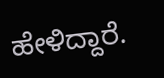ಹೇಳಿದ್ದಾರೆ.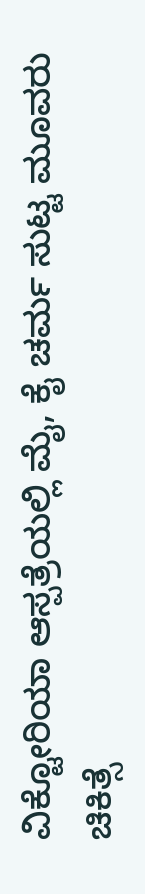ವಿಕ್ಟೋರಿಯಾ ಆಸ್ಪತ್ರೆಯಲ್ಲಿ ಮೈ, ಕೈ ಚರ್ಮ ಸುಟ್ಟ ಮೂವರು ಚಿಕಿತ್ಸೆ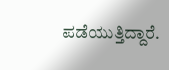ಪಡೆಯುತ್ತಿದ್ದಾರೆ.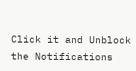Click it and Unblock the Notifications